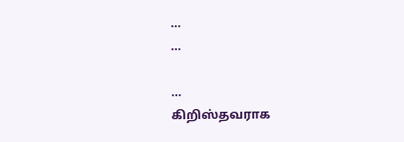…
…

…
கிறிஸ்தவராக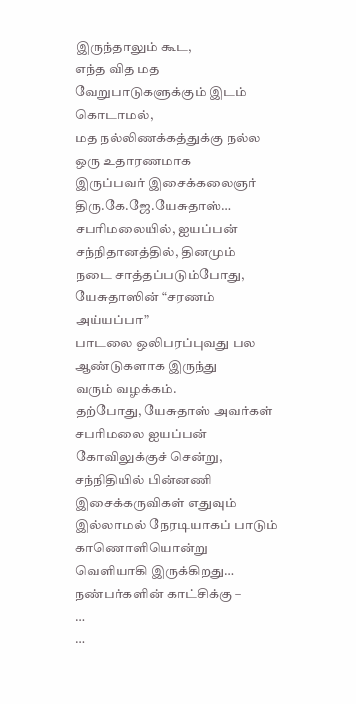இருந்தாலும் கூட,
எந்த வித மத வேறுபாடுகளுக்கும் இடம் கொடாமல்,
மத நல்லிணக்கத்துக்கு நல்ல ஒரு உதாரணமாக
இருப்பவர் இசைக்கலைஞர் திரு.கே.ஜே.யேசுதாஸ்…
சபரிமலையில், ஐயப்பன் சந்நிதானத்தில், தினமும்
நடை சாத்தப்படும்போது, யேசுதாஸின் “சரணம் அய்யப்பா”
பாடலை ஒலிபரப்புவது பல ஆண்டுகளாக இருந்து
வரும் வழக்கம்.
தற்போது, யேசுதாஸ் அவர்கள் சபரிமலை ஐயப்பன்
கோவிலுக்குச் சென்று, சந்நிதியில் பின்னணி
இசைக்கருவிகள் எதுவும் இல்லாமல் நேரடியாகப் பாடும்
காணொளியொன்று வெளியாகி இருக்கிறது…
நண்பர்களின் காட்சிக்கு –
…
…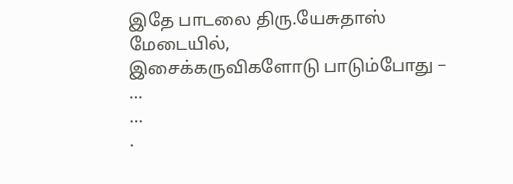இதே பாடலை திரு.யேசுதாஸ் மேடையில்,
இசைக்கருவிகளோடு பாடும்போது –
…
…
.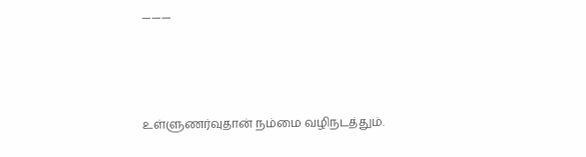———



உள்ளுணர்வுதான் நம்மை வழிநடத்தும்.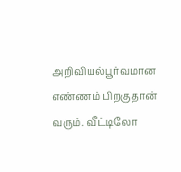அறிவியல்பூர்வமான எண்ணம் பிறகுதான் வரும். வீட்டிலோ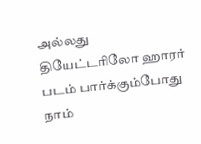அல்லது தியேட்டரிலோ ஹாரர் படம் பார்க்கும்போது நாம்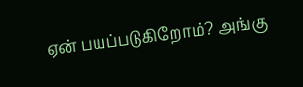ஏன் பயப்படுகிறோம்? அங்கு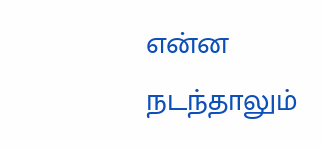என்ன நடந்தாலும்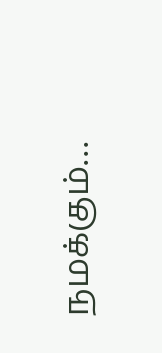நமக்கும்…